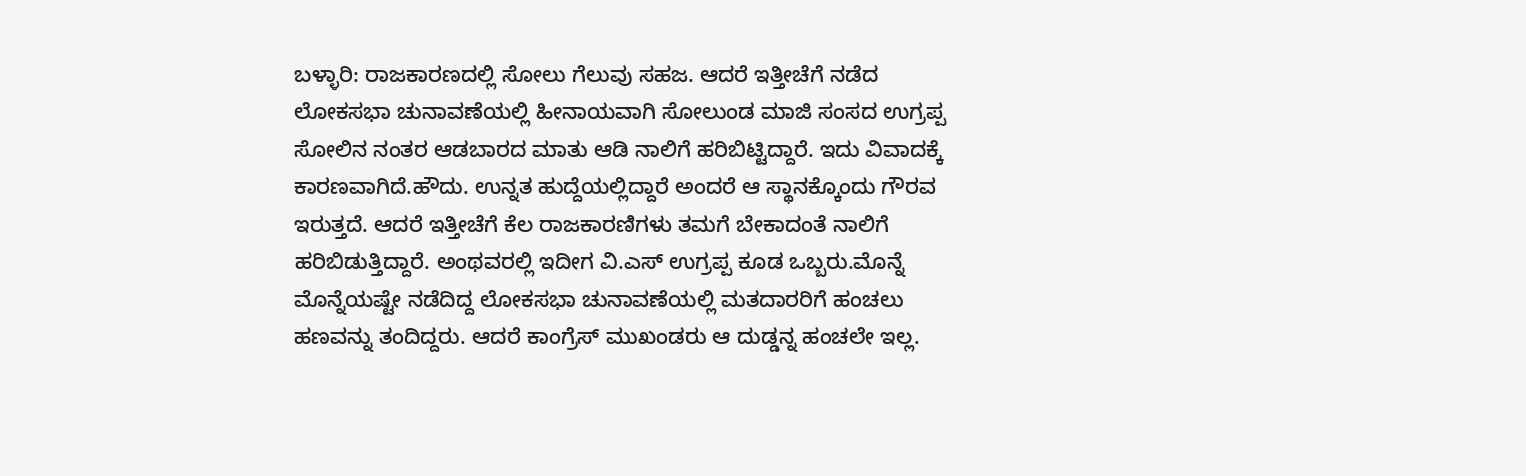ಬಳ್ಳಾರಿ: ರಾಜಕಾರಣದಲ್ಲಿ ಸೋಲು ಗೆಲುವು ಸಹಜ. ಆದರೆ ಇತ್ತೀಚೆಗೆ ನಡೆದ ಲೋಕಸಭಾ ಚುನಾವಣೆಯಲ್ಲಿ ಹೀನಾಯವಾಗಿ ಸೋಲುಂಡ ಮಾಜಿ ಸಂಸದ ಉಗ್ರಪ್ಪ ಸೋಲಿನ ನಂತರ ಆಡಬಾರದ ಮಾತು ಆಡಿ ನಾಲಿಗೆ ಹರಿಬಿಟ್ಟಿದ್ದಾರೆ. ಇದು ವಿವಾದಕ್ಕೆ ಕಾರಣವಾಗಿದೆ.ಹೌದು. ಉನ್ನತ ಹುದ್ದೆಯಲ್ಲಿದ್ದಾರೆ ಅಂದರೆ ಆ ಸ್ಥಾನಕ್ಕೊಂದು ಗೌರವ ಇರುತ್ತದೆ. ಆದರೆ ಇತ್ತೀಚೆಗೆ ಕೆಲ ರಾಜಕಾರಣಿಗಳು ತಮಗೆ ಬೇಕಾದಂತೆ ನಾಲಿಗೆ ಹರಿಬಿಡುತ್ತಿದ್ದಾರೆ. ಅಂಥವರಲ್ಲಿ ಇದೀಗ ವಿ.ಎಸ್ ಉಗ್ರಪ್ಪ ಕೂಡ ಒಬ್ಬರು.ಮೊನ್ನೆ ಮೊನ್ನೆಯಷ್ಟೇ ನಡೆದಿದ್ದ ಲೋಕಸಭಾ ಚುನಾವಣೆಯಲ್ಲಿ ಮತದಾರರಿಗೆ ಹಂಚಲು ಹಣವನ್ನು ತಂದಿದ್ದರು. ಆದರೆ ಕಾಂಗ್ರೆಸ್ ಮುಖಂಡರು ಆ ದುಡ್ಡನ್ನ ಹಂಚಲೇ ಇಲ್ಲ.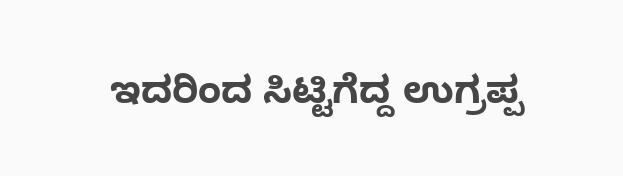ಇದರಿಂದ ಸಿಟ್ಟಿಗೆದ್ದ ಉಗ್ರಪ್ಪ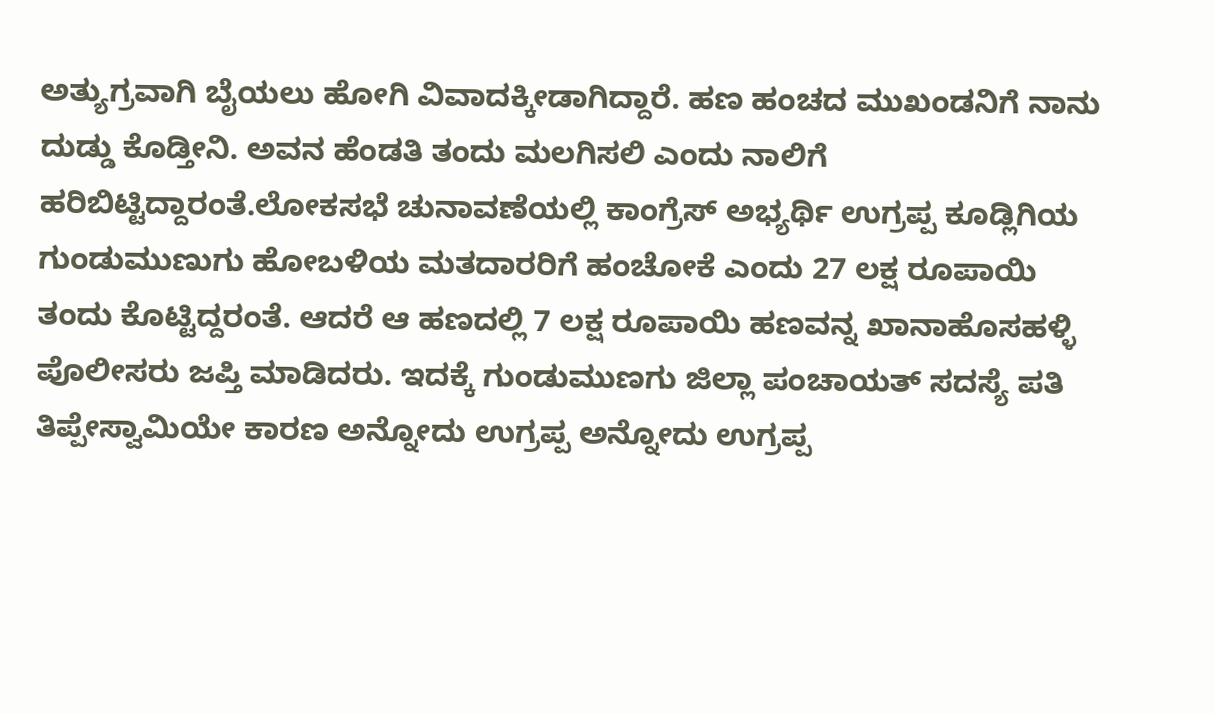ಅತ್ಯುಗ್ರವಾಗಿ ಬೈಯಲು ಹೋಗಿ ವಿವಾದಕ್ಕೀಡಾಗಿದ್ದಾರೆ. ಹಣ ಹಂಚದ ಮುಖಂಡನಿಗೆ ನಾನು ದುಡ್ಡು ಕೊಡ್ತೀನಿ. ಅವನ ಹೆಂಡತಿ ತಂದು ಮಲಗಿಸಲಿ ಎಂದು ನಾಲಿಗೆ ಹರಿಬಿಟ್ಟಿದ್ದಾರಂತೆ.ಲೋಕಸಭೆ ಚುನಾವಣೆಯಲ್ಲಿ ಕಾಂಗ್ರೆಸ್ ಅಭ್ಯರ್ಥಿ ಉಗ್ರಪ್ಪ ಕೂಡ್ಲಿಗಿಯ ಗುಂಡುಮುಣುಗು ಹೋಬಳಿಯ ಮತದಾರರಿಗೆ ಹಂಚೋಕೆ ಎಂದು 27 ಲಕ್ಷ ರೂಪಾಯಿ ತಂದು ಕೊಟ್ಟಿದ್ದರಂತೆ. ಆದರೆ ಆ ಹಣದಲ್ಲಿ 7 ಲಕ್ಷ ರೂಪಾಯಿ ಹಣವನ್ನ ಖಾನಾಹೊಸಹಳ್ಳಿ ಪೊಲೀಸರು ಜಪ್ತಿ ಮಾಡಿದರು. ಇದಕ್ಕೆ ಗುಂಡುಮುಣಗು ಜಿಲ್ಲಾ ಪಂಚಾಯತ್ ಸದಸ್ಯೆ ಪತಿ ತಿಪ್ಪೇಸ್ವಾಮಿಯೇ ಕಾರಣ ಅನ್ನೋದು ಉಗ್ರಪ್ಪ ಅನ್ನೋದು ಉಗ್ರಪ್ಪ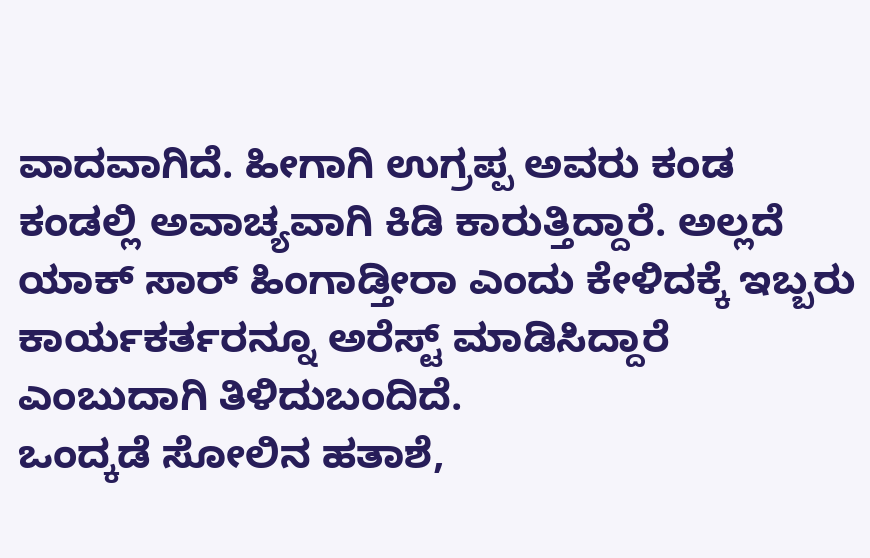ವಾದವಾಗಿದೆ. ಹೀಗಾಗಿ ಉಗ್ರಪ್ಪ ಅವರು ಕಂಡ ಕಂಡಲ್ಲಿ ಅವಾಚ್ಯವಾಗಿ ಕಿಡಿ ಕಾರುತ್ತಿದ್ದಾರೆ. ಅಲ್ಲದೆ ಯಾಕ್ ಸಾರ್ ಹಿಂಗಾಡ್ತೀರಾ ಎಂದು ಕೇಳಿದಕ್ಕೆ ಇಬ್ಬರು ಕಾರ್ಯಕರ್ತರನ್ನೂ ಅರೆಸ್ಟ್ ಮಾಡಿಸಿದ್ದಾರೆ ಎಂಬುದಾಗಿ ತಿಳಿದುಬಂದಿದೆ.
ಒಂದ್ಕಡೆ ಸೋಲಿನ ಹತಾಶೆ,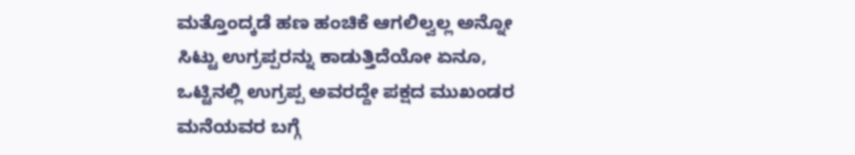ಮತ್ತೊಂದ್ಕಡೆ ಹಣ ಹಂಚಿಕೆ ಆಗಲಿಲ್ವಲ್ಲ ಅನ್ನೋ ಸಿಟ್ಟು ಉಗ್ರಪ್ಪರನ್ನು ಕಾಡುತ್ತಿದೆಯೋ ಏನೂ, ಒಟ್ಟಿನಲ್ಲಿ ಉಗ್ರಪ್ಪ ಅವರದ್ದೇ ಪಕ್ಷದ ಮುಖಂಡರ ಮನೆಯವರ ಬಗ್ಗೆ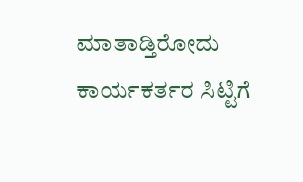ಮಾತಾಡ್ತಿರೋದು ಕಾರ್ಯಕರ್ತರ ಸಿಟ್ಟಿಗೆ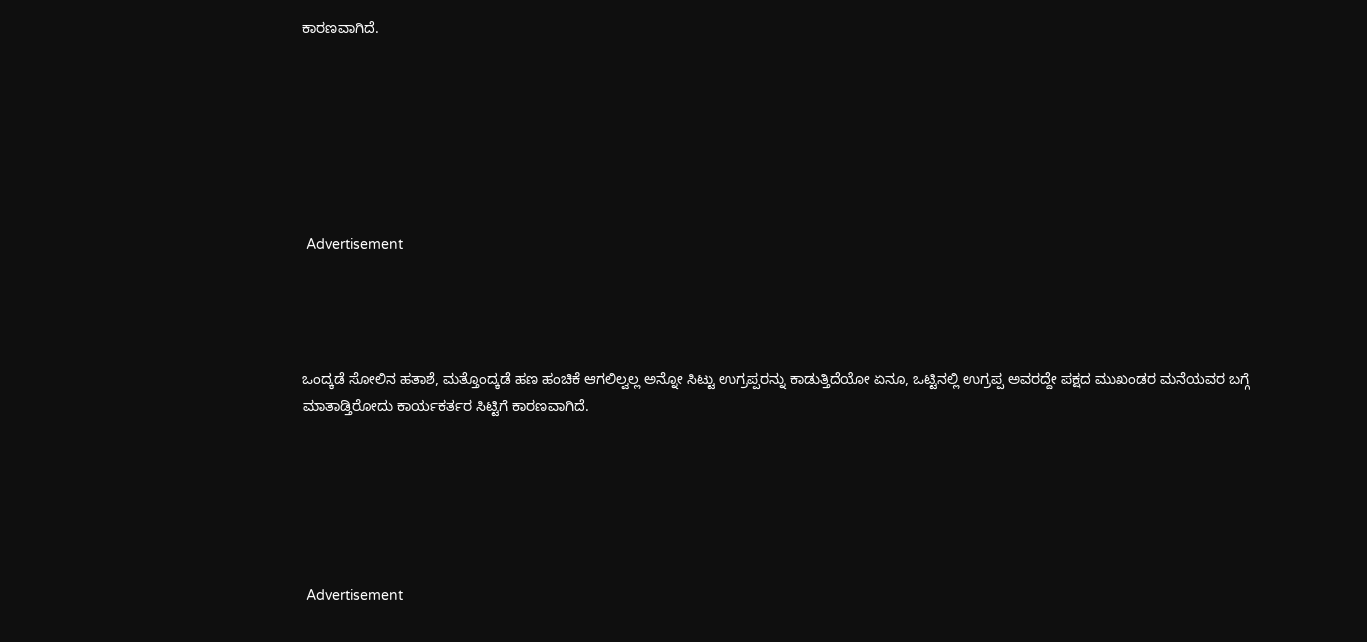ಕಾರಣವಾಗಿದೆ.







 Advertisement




ಒಂದ್ಕಡೆ ಸೋಲಿನ ಹತಾಶೆ, ಮತ್ತೊಂದ್ಕಡೆ ಹಣ ಹಂಚಿಕೆ ಆಗಲಿಲ್ವಲ್ಲ ಅನ್ನೋ ಸಿಟ್ಟು ಉಗ್ರಪ್ಪರನ್ನು ಕಾಡುತ್ತಿದೆಯೋ ಏನೂ, ಒಟ್ಟಿನಲ್ಲಿ ಉಗ್ರಪ್ಪ ಅವರದ್ದೇ ಪಕ್ಷದ ಮುಖಂಡರ ಮನೆಯವರ ಬಗ್ಗೆ ಮಾತಾಡ್ತಿರೋದು ಕಾರ್ಯಕರ್ತರ ಸಿಟ್ಟಿಗೆ ಕಾರಣವಾಗಿದೆ.






 Advertisement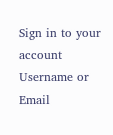Sign in to your account
Username or Email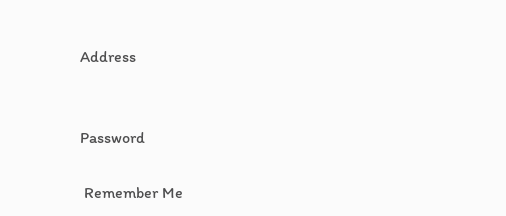Address


Password

 Remember Me